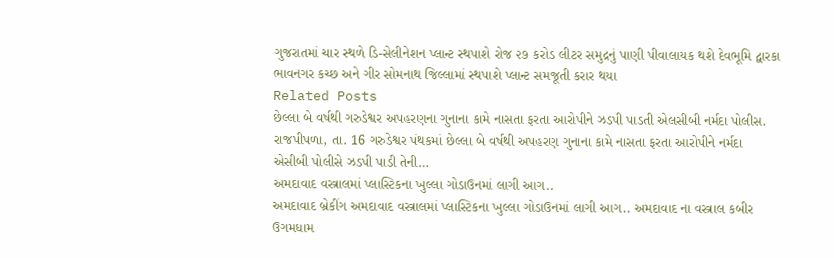ગુજરાતમાં ચાર સ્થળે ડિ-સેલીનેશન પ્લાન્ટ સ્થપાશે રોજ ૨૭ કરોડ લીટર સમુદ્રનું પાણી પીવાલાયક થશે દેવભૂમિ દ્વારકા ભાવનગર કચ્છ અને ગીર સોમનાથ જિલ્લામાં સ્થપાશે પ્લાન્ટ સમજૂતી કરાર થયા
Related Posts
છેલ્લા બે વર્ષથી ગરુડેશ્વર અપહરણના ગુનાના કામે નાસતા ફરતા આરોપીને ઝડપી પાડતી એલસીબી નર્મદા પોલીસ.
રાજપીપળા, તા. 16 ગરુડેશ્વર પંથકમાં છેલ્લા બે વર્ષથી અપહરણ ગુનાના કામે નાસતા ફરતા આરોપીને નર્મદા એસીબી પોલીસે ઝડપી પાડી તેની…
અમદાવાદ વસ્ત્રાલમાં પ્લાસ્ટિકના ખુલ્લા ગોડાઉનમાં લાગી આગ..
અમદાવાદ બ્રેકીંગ અમદાવાદ વસ્ત્રાલમાં પ્લાસ્ટિકના ખુલ્લા ગોડાઉનમાં લાગી આગ.. અમદાવાદ ના વસ્ત્રાલ કબીર ઉગમધામ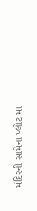મંદિરની સામેના પ્લોટ મા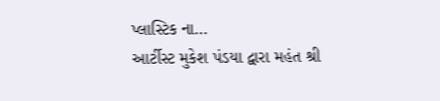પ્લાસ્ટિક ના…
આર્ટીસ્ટ મુકેશ પંડયા દ્વારા મહંત શ્રી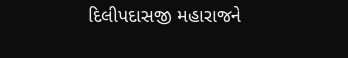દિલીપદાસજી મહારાજને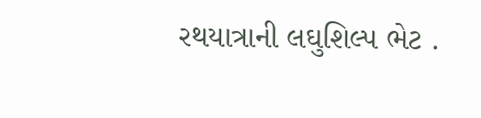રથયાત્રાની લઘુશિલ્પ ભેટ .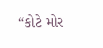“કોટે મોર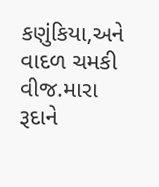કણુંકિયા,અને વાદળ ચમકી વીજ.મારા રૂદાને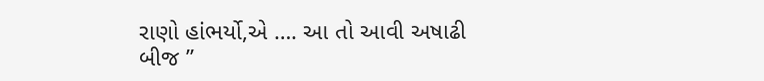રાણો હાંભર્યો,એ …. આ તો આવી અષાઢી બીજ ”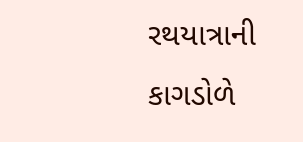રથયાત્રાની કાગડોળે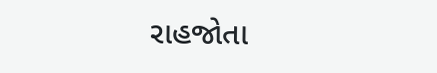રાહજોતા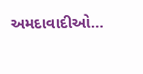અમદાવાદીઓ…